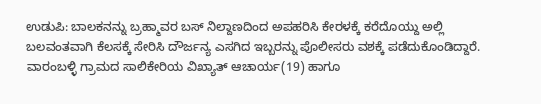ಉಡುಪಿ: ಬಾಲಕನನ್ನು ಬ್ರಹ್ಮಾವರ ಬಸ್ ನಿಲ್ದಾಣದಿಂದ ಅಪಹರಿಸಿ ಕೇರಳಕ್ಕೆ ಕರೆದೊಯ್ದು ಅಲ್ಲಿ ಬಲವಂತವಾಗಿ ಕೆಲಸಕ್ಕೆ ಸೇರಿಸಿ ದೌರ್ಜನ್ಯ ಎಸಗಿದ ಇಬ್ಬರನ್ನು ಪೊಲೀಸರು ವಶಕ್ಕೆ ಪಡೆದುಕೊಂಡಿದ್ದಾರೆ.
ವಾರಂಬಳ್ಳಿ ಗ್ರಾಮದ ಸಾಲಿಕೇರಿಯ ವಿಖ್ಯಾತ್ ಆಚಾರ್ಯ(19) ಹಾಗೂ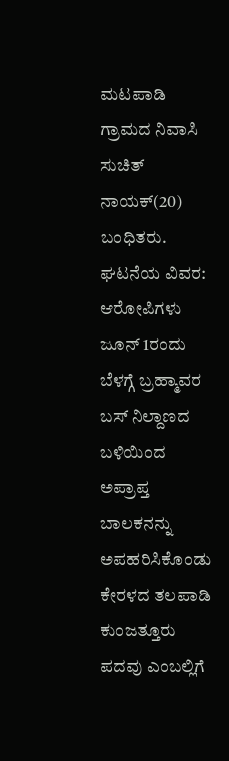ಮಟಪಾಡಿ ಗ್ರಾಮದ ನಿವಾಸಿ ಸುಚಿತ್ ನಾಯಕ್(20) ಬಂಧಿತರು.
ಘಟನೆಯ ವಿವರ:
ಆರೋಪಿಗಳು ಜೂನ್ 1ರಂದು ಬೆಳಗ್ಗೆ ಬ್ರಹ್ಮಾವರ ಬಸ್ ನಿಲ್ದಾಣದ ಬಳಿಯಿಂದ ಅಪ್ರಾಪ್ತ ಬಾಲಕನನ್ನು ಅಪಹರಿಸಿಕೊಂಡು ಕೇರಳದ ತಲಪಾಡಿ ಕುಂಜತ್ತೂರು ಪದವು ಎಂಬಲ್ಲಿಗೆ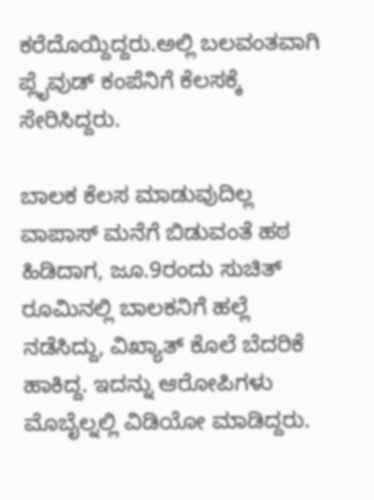ಕರೆದೊಯ್ದಿದ್ದರು.ಅಲ್ಲಿ ಬಲವಂತವಾಗಿ ಪ್ಲೈವುಡ್ ಕಂಪೆನಿಗೆ ಕೆಲಸಕ್ಕೆ ಸೇರಿಸಿದ್ದರು.

ಬಾಲಕ ಕೆಲಸ ಮಾಡುವುದಿಲ್ಲ ವಾಪಾಸ್ ಮನೆಗೆ ಬಿಡುವಂತೆ ಹಠ ಹಿಡಿದಾಗ, ಜೂ.9ರಂದು ಸುಚಿತ್ ರೂಮಿನಲ್ಲಿ ಬಾಲಕನಿಗೆ ಹಲ್ಲೆ ನಡೆಸಿದ್ದು, ವಿಖ್ಯಾತ್ ಕೊಲೆ ಬೆದರಿಕೆ ಹಾಕಿದ್ದ. ಇದನ್ನು ಆರೋಪಿಗಳು ಮೊಬೈಲ್ನಲ್ಲಿ ವಿಡಿಯೋ ಮಾಡಿದ್ದರು.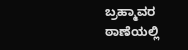ಬ್ರಹ್ಮಾವರ ಠಾಣೆಯಲ್ಲಿ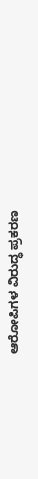ಆರೋಪಿಗಳ ವಿರುದ್ಧ ಪ್ರಕರಣ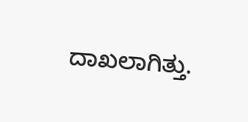ದಾಖಲಾಗಿತ್ತು.